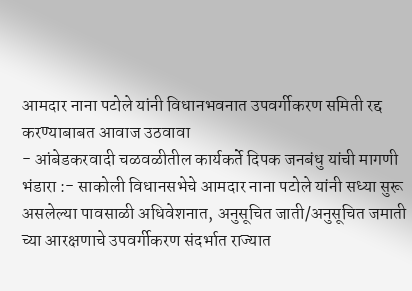आमदार नाना पटोले यांनी विधानभवनात उपवर्गीकरण समिती रद्द करण्याबाबत आवाज उठवावा
- आंबेडकरवादी चळवळीतील कार्यकर्ते दिपक जनबंधु यांची मागणी
भंडारा :- साकोली विधानसभेचे आमदार नाना पटोले यांनी सध्या सुरू असलेल्या पावसाळी अधिवेशनात, अनुसूचित जाती/अनुसूचित जमाती च्या आरक्षणाचे उपवर्गीकरण संदर्भात राज्यात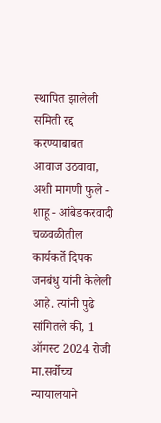स्थापित झालेली समिती रद्द करण्याबाबत आवाज उठवावा, अशी मागणी फुले - शाहू - आंबेडकरवादी चळवळीतील कार्यकर्ते दिपक जनबंधु यांनी केलेली आहे. त्यांनी पुढे सांगितले की, 1 ऑगस्ट 2024 रोजी मा.सर्वोच्च न्यायालयाने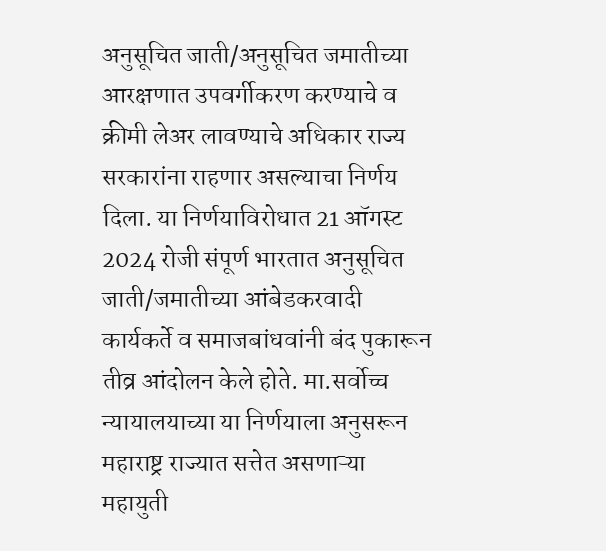अनुसूचित जाती/अनुसूचित जमातीच्या आरक्षणात उपवर्गीकरण करण्याचे व क्रीमी लेअर लावण्याचे अधिकार राज्य सरकारांना राहणार असल्याचा निर्णय दिला. या निर्णयाविरोधात 21 ऑगस्ट 2024 रोजी संपूर्ण भारतात अनुसूचित जाती/जमातीच्या आंबेडकरवादी कार्यकर्ते व समाजबांधवांनी बंद पुकारून तीव्र आंदोलन केले होते. मा.सर्वोच्च न्यायालयाच्या या निर्णयाला अनुसरून महाराष्ट्र राज्यात सत्तेत असणाऱ्या महायुती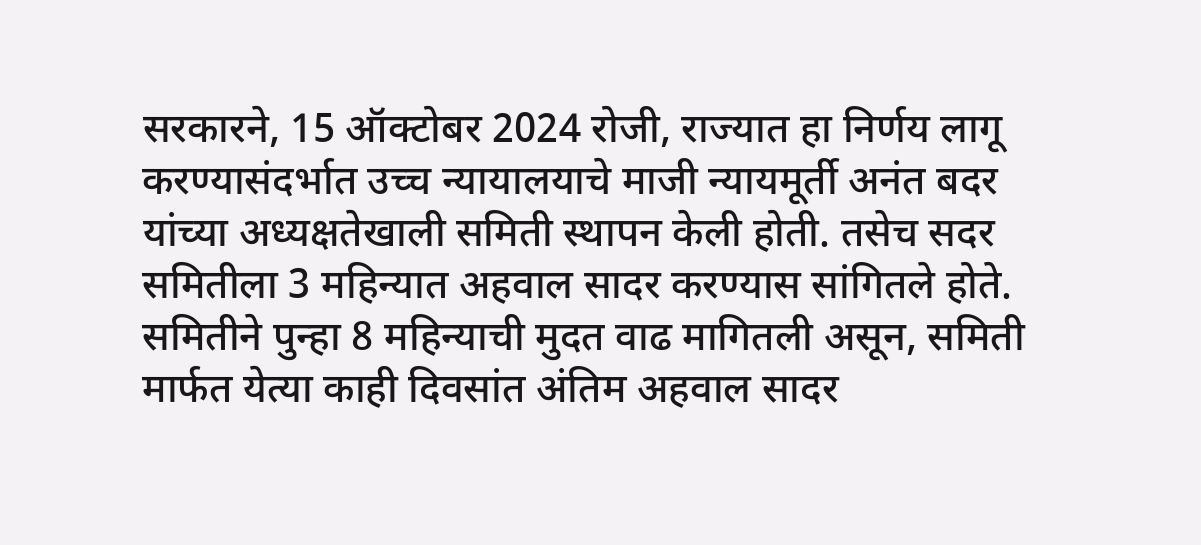सरकारने, 15 ऑक्टोबर 2024 रोजी, राज्यात हा निर्णय लागू करण्यासंदर्भात उच्च न्यायालयाचे माजी न्यायमूर्ती अनंत बदर यांच्या अध्यक्षतेखाली समिती स्थापन केली होती. तसेच सदर समितीला 3 महिन्यात अहवाल सादर करण्यास सांगितले होते. समितीने पुन्हा 8 महिन्याची मुदत वाढ मागितली असून, समिती मार्फत येत्या काही दिवसांत अंतिम अहवाल सादर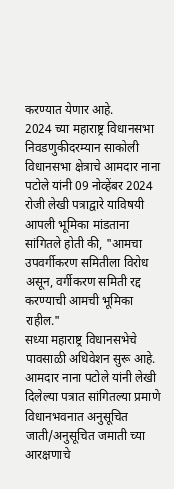करण्यात येणार आहे.
2024 च्या महाराष्ट्र विधानसभा निवडणुकीदरम्यान साकोली विधानसभा क्षेत्राचे आमदार नाना पटोले यांनी 09 नोव्हेंबर 2024 रोजी लेखी पत्राद्वारे याविषयी आपली भूमिका मांडताना सांगितले होती की, "आमचा उपवर्गीकरण समितीला विरोध असून, वर्गीकरण समिती रद्द करण्याची आमची भूमिका राहील."
सध्या महाराष्ट्र विधानसभेचे पावसाळी अधिवेशन सुरू आहे. आमदार नाना पटोले यांनी लेखी दिलेल्या पत्रात सांगितल्या प्रमाणे विधानभवनात अनुसूचित जाती/अनुसूचित जमाती च्या आरक्षणाचे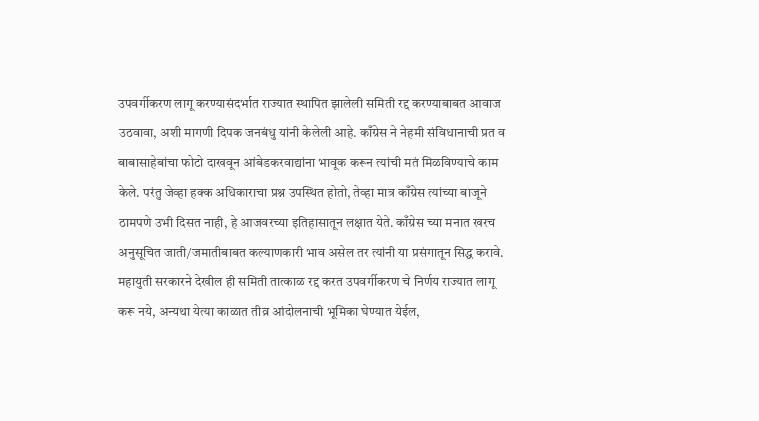उपवर्गीकरण लागू करण्यासंदर्भात राज्यात स्थापित झालेली समिती रद्द करण्याबाबत आवाज उठवावा, अशी मागणी दिपक जनबंधु यांनी केलेली आहे. काँग्रेस ने नेहमी संविधानाची प्रत व बाबासाहेबांचा फोटो दाखवून आंबेडकरवाद्यांना भावूक करून त्यांची मतं मिळविण्याचे काम केले. परंतु जेव्हा हक्क अधिकाराचा प्रश्न उपस्थित होतो, तेव्हा मात्र काँग्रेस त्यांच्या बाजूने ठामपणे उभी दिसत नाही, हे आजवरच्या इतिहासातून लक्षात येते. काँग्रेस च्या मनात खरच अनुसूचित जाती/जमातीबाबत कल्याणकारी भाव असेल तर त्यांनी या प्रसंगातून सिद्ध करावे. महायुती सरकारने देखील ही समिती तात्काळ रद्द करत उपवर्गीकरण चे निर्णय राज्यात लागू करू नये, अन्यथा येत्या काळात तीव्र आंदोलनाची भूमिका घेण्यात येईल,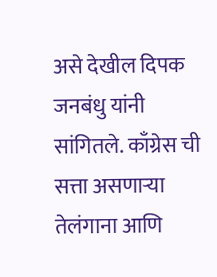असे देखील दिपक जनबंधु यांनी सांगितले. काँग्रेस ची सत्ता असणाऱ्या तेलंगाना आणि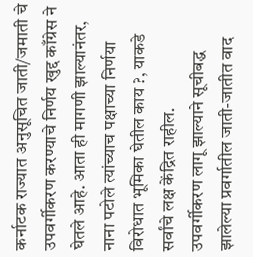कर्नाटक राज्यात अनुसूचित जाती/जमाती चे उपवर्गीकरण करण्याचे निर्णय खुद्द काँग्रेस ने घेतले आहे. आता ही मागणी झाल्यानंतर, नाना पटोले त्यांच्याच पक्षाच्या निर्णया विरोधात भूमिका घेतील काय ?, याकडे सर्वांचे लक्ष केंद्रित राहील.
उपवर्गीकरण लागू झाल्याने सूचीबद्ध झालेल्या प्रवर्गातील जाती-जातीत वाद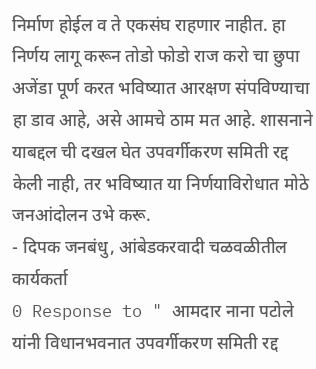निर्माण होईल व ते एकसंघ राहणार नाहीत. हा निर्णय लागू करून तोडो फोडो राज करो चा छुपा अजेंडा पूर्ण करत भविष्यात आरक्षण संपविण्याचा हा डाव आहे, असे आमचे ठाम मत आहे. शासनाने याबद्दल ची दखल घेत उपवर्गीकरण समिती रद्द केली नाही, तर भविष्यात या निर्णयाविरोधात मोठे जनआंदोलन उभे करू.
- दिपक जनबंधु, आंबेडकरवादी चळवळीतील कार्यकर्ता
0 Response to " आमदार नाना पटोले यांनी विधानभवनात उपवर्गीकरण समिती रद्द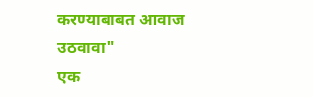करण्याबाबत आवाज उठवावा"
एक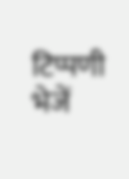टिप्पणी भेजें